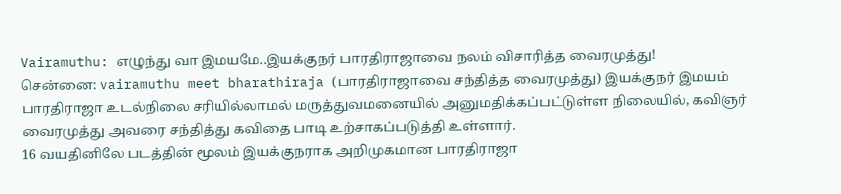Vairamuthu: எழுந்து வா இமயமே..இயக்குநர் பாரதிராஜாவை நலம் விசாரித்த வைரமுத்து!
சென்னை: vairamuthu meet bharathiraja (பாரதிராஜாவை சந்தித்த வைரமுத்து) இயக்குநர் இமயம் பாரதிராஜா உடல்நிலை சரியில்லாமல் மருத்துவமனையில் அனுமதிக்கப்பட்டுள்ள நிலையில், கவிஞர் வைரமுத்து அவரை சந்தித்து கவிதை பாடி உற்சாகப்படுத்தி உள்ளார்.
16 வயதினிலே படத்தின் மூலம் இயக்குநராக அறிமுகமான பாரதிராஜா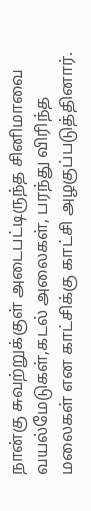நான்கு சுவற்றுக்குள் அடைபட்டிருந்த சினிமாவை வயல்மேடுகள்,கடல் அலைகள், பரந்து விரிந்த மலைகள் என காட்சிக்கு காட்சி அழகுப்படுத்தினார்.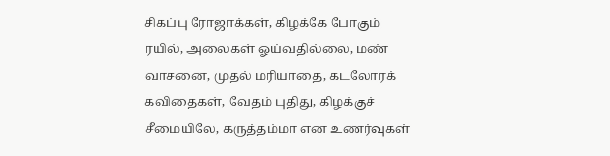சிகப்பு ரோஜாக்கள், கிழக்கே போகும் ரயில், அலைகள் ஓய்வதில்லை, மண் வாசனை, முதல் மரியாதை, கடலோரக் கவிதைகள், வேதம் புதிது, கிழக்குச் சீமையிலே, கருத்தம்மா என உணர்வுகள்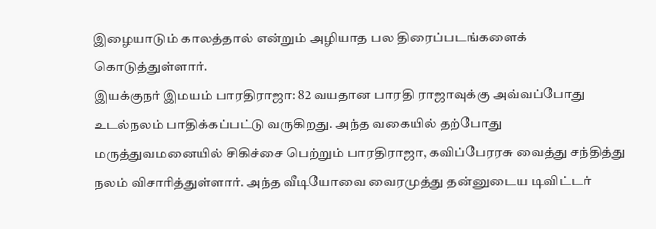இழையாடும் காலத்தால் என்றும் அழியாத பல திரைப்படங்களைக் கொடுத்துள்ளார்.
இயக்குநர் இமயம் பாரதிராஜா: 82 வயதான பாரதி ராஜாவுக்கு அவ்வப்போது உடல்நலம் பாதிக்கப்பட்டு வருகிறது. அந்த வகையில் தற்போது மருத்துவமனையில் சிகிச்சை பெற்றும் பாரதிராஜா, கவிப்பேரரசு வைத்து சந்தித்து நலம் விசாரித்துள்ளார். அந்த வீடியோவை வைரமுத்து தன்னுடைய டிவிட்டர்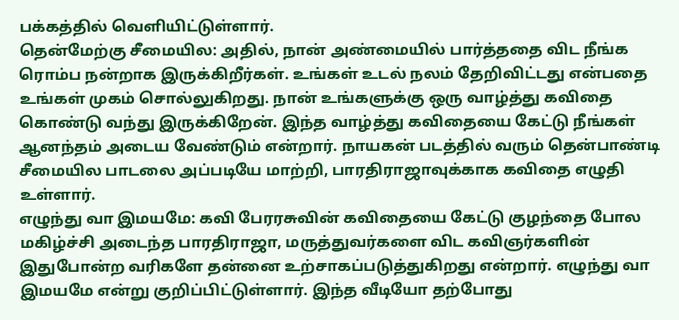பக்கத்தில் வெளியிட்டுள்ளார்.
தென்மேற்கு சீமையில: அதில், நான் அண்மையில் பார்த்ததை விட நீங்க ரொம்ப நன்றாக இருக்கிறீர்கள். உங்கள் உடல் நலம் தேறிவிட்டது என்பதை உங்கள் முகம் சொல்லுகிறது. நான் உங்களுக்கு ஒரு வாழ்த்து கவிதை கொண்டு வந்து இருக்கிறேன். இந்த வாழ்த்து கவிதையை கேட்டு நீங்கள் ஆனந்தம் அடைய வேண்டும் என்றார். நாயகன் படத்தில் வரும் தென்பாண்டி சீமையில பாடலை அப்படியே மாற்றி, பாரதிராஜாவுக்காக கவிதை எழுதி உள்ளார்.
எழுந்து வா இமயமே: கவி பேரரசுவின் கவிதையை கேட்டு குழந்தை போல மகிழ்ச்சி அடைந்த பாரதிராஜா, மருத்துவர்களை விட கவிஞர்களின் இதுபோன்ற வரிகளே தன்னை உற்சாகப்படுத்துகிறது என்றார். எழுந்து வா இமயமே என்று குறிப்பிட்டுள்ளார். இந்த வீடியோ தற்போது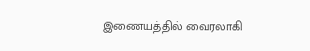இணையத்தில் வைரலாகி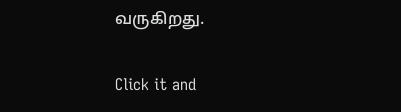வருகிறது.


Click it and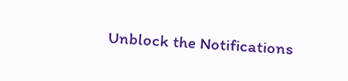Unblock the Notifications